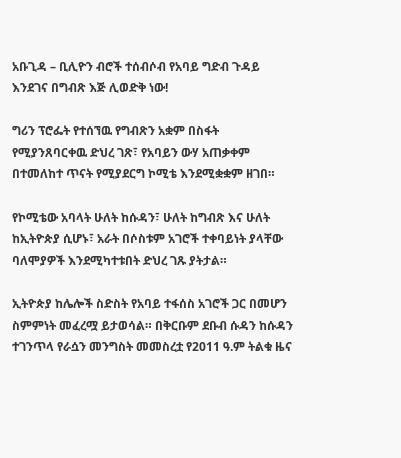አቡጊዳ – ቢሊዮን ብሮች ተሰብሶብ የአባይ ግድብ ጉዳይ እንደገና በግብጽ እጅ ሊወድቅ ነው!

ግሪን ፕሮፌት የተሰኘዉ የግብጽን አቋም በስፋት የሚያንጸባርቀዉ ድህረ ገጽ፣ የአባይን ውሃ አጠቃቀም በተመለከተ ጥናት የሚያደርግ ኮሚቴ እንደሚቋቋም ዘገበ።

የኮሚቴው አባላት ሁለት ከሱዳን፣ ሁለት ከግብጽ እና ሁለት ከኢትዮጵያ ሲሆኑ፣ አራት በሶስቱም አገሮች ተቀባይነት ያላቸው ባለሞያዎች እንደሚካተቱበት ድህረ ገጹ ያትታል።

ኢትዮጵያ ከሌሎች ስድስት የአባይ ተፋሰስ አገሮች ጋር በመሆን ስምምነት መፈረሟ ይታወሳል። በቅርቡም ደቡብ ሱዳን ከሱዳን ተገንጥላ የራሷን መንግስት መመስረቷ የ2011 ዓ.ም ትልቁ ዜና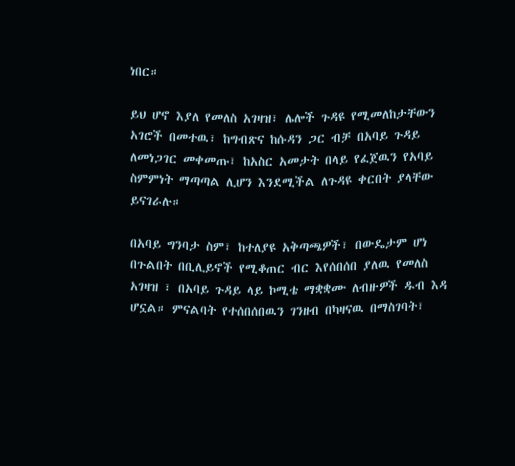ነበር።

ይህ ሆኖ እያለ የመለስ አገዛዝ፣ ሌሎች ጉዳዩ የሚመለከታቸውን አገሮች በመተዉ፣ ከግብጽና ከሱዳን ጋር ብቻ በአባይ ጉዳይ ለመነጋገር መቀመጡ፣ ከአስር አመታት በላይ የፈጀዉን የአባይ ስምምነት ማጣጣል ሊሆን እንደሚችል ለጉዳዩ ቀርበት ያላቸው ይናገራሉ።

በአባይ ግንባታ ስም፣ ከተለያዩ አቅጣጫዎች፣ በውዴታም ሆነ በጉልበት በቢሊይኖች የሚቆጠር ብር እየሰበሰበ ያለዉ የመለስ አገዛዝ ፣ በአባይ ጉዳይ ላይ ኮሚቴ ማቋቋሙ ለብዙዎች ዱብ እዳ ሆኗል። ምናልባት የተሰበሰበዉን ገንዘብ በካዛናዉ በማስገባት፣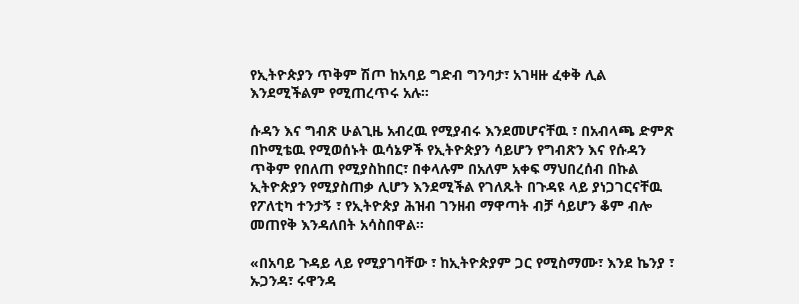የኢትዮጵያን ጥቅም ሽጦ ከአባይ ግድብ ግንባታ፣ አገዛዙ ፈቀቅ ሊል እንደሚችልም የሚጠረጥሩ አሉ።

ሱዳን እና ግብጽ ሁልጊዜ አብረዉ የሚያብሩ እንደመሆናቸዉ ፣ በአብላጫ ድምጽ በኮሚቴዉ የሚወሰኑት ዉሳኔዎች የኢትዮጵያን ሳይሆን የግብጽን እና የሱዳን ጥቅም የበለጠ የሚያስከበር፣ በቀላሉም በአለም አቀፍ ማህበረሰብ በኩል ኢትዮጵያን የሚያስጠቃ ሊሆን እንደሚችል የገለጹት በጉዳዩ ላይ ያነጋገርናቸዉ የፖለቲካ ተንታኝ ፣ የኢትዮጵያ ሕዝብ ገንዘብ ማዋጣት ብቻ ሳይሆን ቆም ብሎ መጠየቅ እንዳለበት አሳስበዋል።

«በአባይ ጉዳይ ላይ የሚያገባቸው ፣ ከኢትዮጵያም ጋር የሚስማሙ፣ እንደ ኬንያ ፣ ኡጋንዳ፣ ሩዋንዳ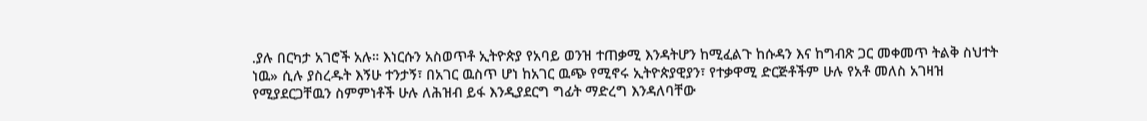.ያሉ በርካታ አገሮች አሉ። እነርሱን አስወጥቶ ኢትዮጵያ የአባይ ወንዝ ተጠቃሚ እንዳትሆን ከሚፈልጉ ከሱዳን እና ከግብጽ ጋር መቀመጥ ትልቅ ስህተት ነዉ» ሲሉ ያስረዱት እኝሁ ተንታኝ፣ በአገር ዉስጥ ሆነ ከአገር ዉጭ የሚኖሩ ኢትዮጵያዊያን፣ የተቃዋሚ ድርጅቶችም ሁሉ የአቶ መለስ አገዛዝ የሚያደርጋቸዉን ስምምነቶች ሁሉ ለሕዝብ ይፋ እንዲያደርግ ግፊት ማድረግ እንዳለባቸው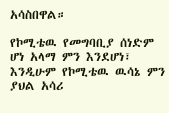አሳስበዋል።

የኮሚቴዉ የመግባቢያ ሰነድም ሆነ አላማ ምን እንደሆነ፣ እንዲሁም የኮሚቴዉ ዉሳኔ ምን ያህል አሳሪ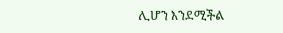ሊሆን እንደሚችል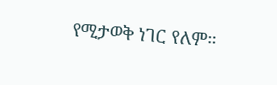የሚታወቅ ነገር የለም።